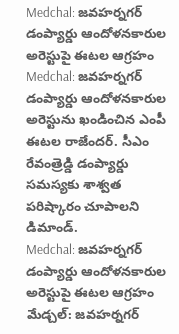Medchal: జవహర్నగర్ డంప్యార్డు ఆందోళనకారుల అరెస్టుపై ఈటల ఆగ్రహం
Medchal: జవహర్నగర్ డంప్యార్డు ఆందోళనకారుల అరెస్టును ఖండించిన ఎంపీ ఈటల రాజేందర్. సీఎం రేవంత్రెడ్డి డంప్యార్డు సమస్యకు శాశ్వత పరిష్కారం చూపాలని డిమాండ్.
Medchal: జవహర్నగర్ డంప్యార్డు ఆందోళనకారుల అరెస్టుపై ఈటల ఆగ్రహం
మేడ్చల్: జవహర్నగర్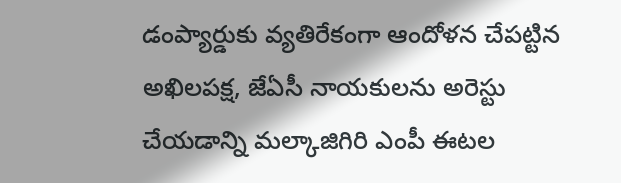డంప్యార్డుకు వ్యతిరేకంగా ఆందోళన చేపట్టిన అఖిలపక్ష, జేఏసీ నాయకులను అరెస్టు చేయడాన్ని మల్కాజిగిరి ఎంపీ ఈటల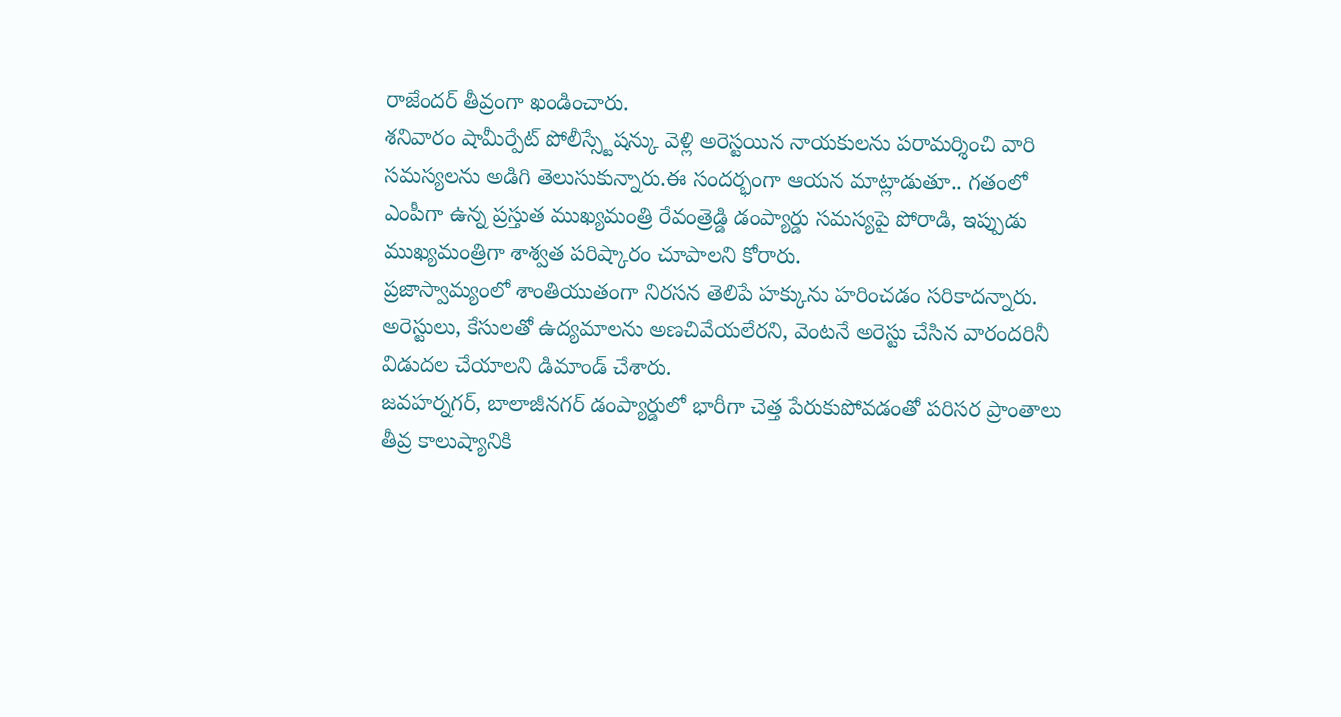రాజేందర్ తీవ్రంగా ఖండించారు.
శనివారం షామీర్పేట్ పోలీస్స్టేషన్కు వెళ్లి అరెస్టయిన నాయకులను పరామర్శించి వారి సమస్యలను అడిగి తెలుసుకున్నారు.ఈ సందర్భంగా ఆయన మాట్లాడుతూ.. గతంలో ఎంపీగా ఉన్న ప్రస్తుత ముఖ్యమంత్రి రేవంత్రెడ్డి డంప్యార్డు సమస్యపై పోరాడి, ఇప్పుడు ముఖ్యమంత్రిగా శాశ్వత పరిష్కారం చూపాలని కోరారు.
ప్రజాస్వామ్యంలో శాంతియుతంగా నిరసన తెలిపే హక్కును హరించడం సరికాదన్నారు. అరెస్టులు, కేసులతో ఉద్యమాలను అణచివేయలేరని, వెంటనే అరెస్టు చేసిన వారందరినీ విడుదల చేయాలని డిమాండ్ చేశారు.
జవహర్నగర్, బాలాజీనగర్ డంప్యార్డులో భారీగా చెత్త పేరుకుపోవడంతో పరిసర ప్రాంతాలు తీవ్ర కాలుష్యానికి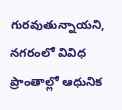గురవుతున్నాయని, నగరంలో వివిధ ప్రాంతాల్లో ఆధునిక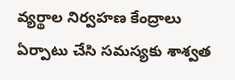వ్యర్థాల నిర్వహణ కేంద్రాలు ఏర్పాటు చేసి సమస్యకు శాశ్వత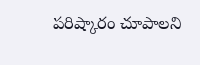పరిష్కారం చూపాలని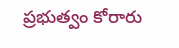ప్రభుత్వం కోరారు